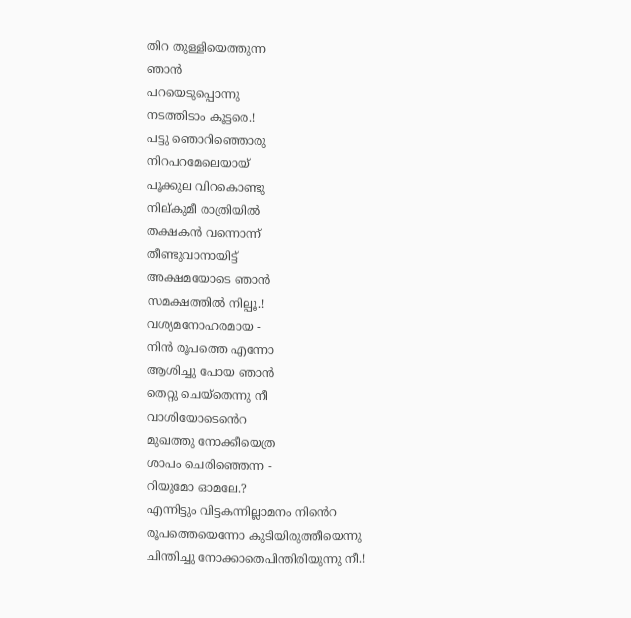തിറ തുള്ളിയെത്തുന്ന
ഞാൻ
പറയെടുപ്പൊന്നു
നടത്തിടാം കൂട്ടരെ.!
പട്ടു ഞൊറിഞ്ഞൊരു
നിറപറമേലെയായ്
പൂക്കുല വിറകൊണ്ടു
നില്കുമീ രാത്രിയിൽ
തക്ഷകൻ വന്നൊന്ന്
തീണ്ടുവാനായിട്ട്
അക്ഷമയോടെ ഞാൻ
സമക്ഷത്തിൽ നില്പൂ.!
വശ്യമനോഹരമായ -
നിൻ രൂപത്തെ എന്നോ
ആശിച്ചു പോയ ഞാൻ
തെറ്റു ചെയ്തെന്നു നീ
വാശിയോടെൻെറ
മുഖത്തു നോക്കീയെത്ര
ശാപം ചെരിഞ്ഞെന്ന -
റിയുമോ ഓമലേ.?
എന്നിട്ടും വിട്ടകന്നില്ലാമനം നിൻെറ
രൂപത്തെയെന്നോ കുടിയിരുത്തീയെന്നു
ചിന്തിച്ചു നോക്കാതെപിന്തിരിയുന്നു നീ.!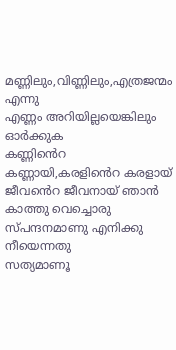മണ്ണിലും,വിണ്ണിലും,എത്രജന്മം എന്നു
എണ്ണം അറിയില്ലയെങ്കിലും ഓർക്കുക
കണ്ണിൻെറ കണ്ണായി,കരളിൻെറ കരളായ്
ജീവൻെറ ജീവനായ് ഞാൻ
കാത്തു വെച്ചൊരു
സ്പന്ദനമാണു എനിക്കു നീയെന്നതു
സത്യമാണൂ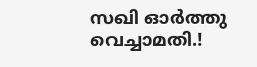സഖി ഓർത്തു വെച്ചാമതി.!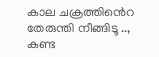കാല ചക്രത്തിൻെറ തേരുന്തി നീങ്ങിടൂ ..,
കണ്ട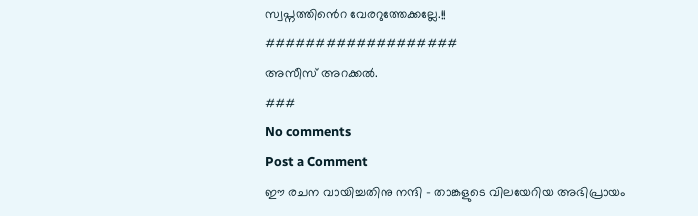സ്വപ്നത്തിൻെറ വേരറുത്തേക്കല്ലേ.!!
###################
അസീസ് അറക്കൽ.
###
No comments
Post a Comment
ഈ രചന വായിച്ചതിനു നന്ദി - താങ്കളുടെ വിലയേറിയ അഭിപ്രായം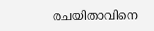രചയിതാവിനെ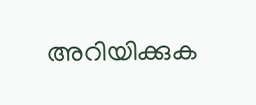അറിയിക്കുക